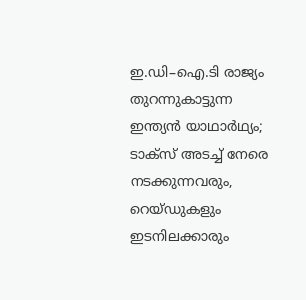ഇ.ഡി–ഐ.ടി രാജ്യം തുറന്നുകാട്ടുന്ന ഇന്ത്യൻ യാഥാർഥ്യം; ടാക്സ് അടച്ച് നേരെ നടക്കുന്നവരും, റെയ്ഡുകളും ഇടനിലക്കാരും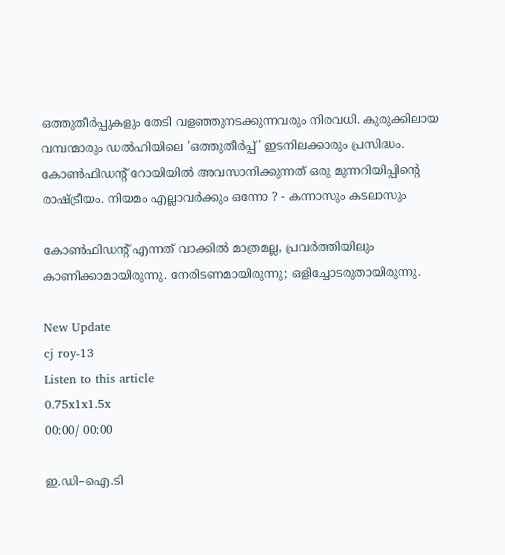ഒത്തുതീർപ്പുകളും തേടി വളഞ്ഞുനടക്കുന്നവരും നിരവധി. കുരുക്കിലായ വമ്പന്മാരും ഡൽഹിയിലെ 'ഒത്തുതീർപ്പ്' ഇടനിലക്കാരും പ്രസിദ്ധം. കോൺഫിഡന്റ് റോയിയിൽ അവസാനിക്കുന്നത് ഒരു മുന്നറിയിപ്പിന്റെ രാഷ്ട്രീയം. നിയമം എല്ലാവർക്കും ഒന്നോ ? - കന്നാസും കടലാസും

കോൺഫിഡന്റ് എന്നത് വാക്കിൽ മാത്രമല്ല, പ്രവർത്തിയിലും കാണിക്കാമായിരുന്നു. നേരിടണമായിരുന്നു; ഒളിച്ചോടരുതായിരുന്നു.

New Update
cj roy-13
Listen to this article
0.75x1x1.5x
00:00/ 00:00

ഇ.ഡി–ഐ.ടി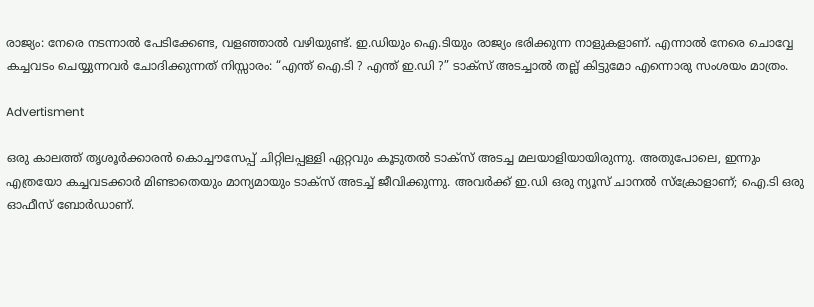രാജ്യം: നേരെ നടന്നാൽ പേടിക്കേണ്ട, വളഞ്ഞാൽ വഴിയുണ്ട്. ഇ.ഡിയും ഐ.ടിയും രാജ്യം ഭരിക്കുന്ന നാളുകളാണ്. എന്നാൽ നേരെ ചൊവ്വേ കച്ചവടം ചെയ്യുന്നവർ ചോദിക്കുന്നത് നിസ്സാരം: “എന്ത് ഐ.ടി ? എന്ത് ഇ.ഡി ?” ടാക്സ് അടച്ചാൽ തല്ല് കിട്ടുമോ എന്നൊരു സംശയം മാത്രം.

Advertisment

ഒരു കാലത്ത് തൃശൂർക്കാരൻ കൊച്ചൗസേപ്പ് ചിറ്റിലപ്പള്ളി ഏറ്റവും കൂടുതൽ ടാക്സ് അടച്ച മലയാളിയായിരുന്നു. അതുപോലെ, ഇന്നും എത്രയോ കച്ചവടക്കാർ മിണ്ടാതെയും മാന്യമായും ടാക്സ് അടച്ച് ജീവിക്കുന്നു. അവർക്ക് ഇ.ഡി ഒരു ന്യൂസ് ചാനൽ സ്‌ക്രോളാണ്; ഐ.ടി ഒരു ഓഫീസ് ബോർഡാണ്.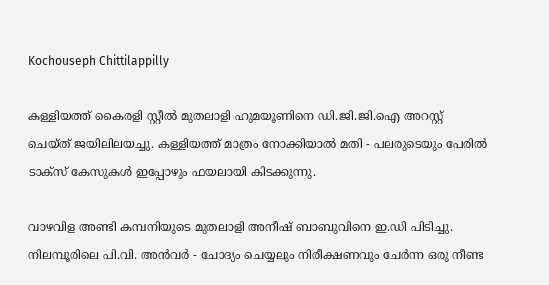Kochouseph Chittilappilly

കള്ളിയത്ത് കൈരളി സ്റ്റീൽ മുതലാളി ഹുമയൂണിനെ ഡി.ജി.ജി.ഐ അറസ്റ്റ് ചെയ്ത് ജയിലിലയച്ചു. കള്ളിയത്ത് മാത്രം നോക്കിയാൽ മതി - പലരുടെയും പേരിൽ ടാക്സ് കേസുകൾ ഇപ്പോഴും ഫയലായി കിടക്കുന്നു.

വാഴവിള അണ്ടി കമ്പനിയുടെ മുതലാളി അനീഷ് ബാബുവിനെ ഇ.ഡി പിടിച്ചു. നിലമ്പൂരിലെ പി.വി. അൻവർ - ചോദ്യം ചെയ്യലും നിരീക്ഷണവും ചേർന്ന ഒരു നീണ്ട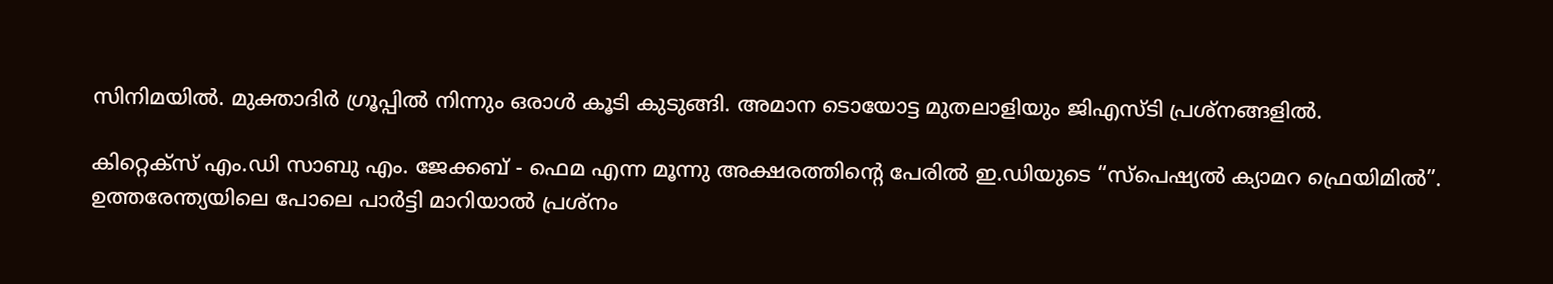സിനിമയിൽ. മുക്താദിർ ഗ്രൂപ്പിൽ നിന്നും ഒരാൾ കൂടി കുടുങ്ങി. അമാന ടൊയോട്ട മുതലാളിയും ജിഎസ്ടി പ്രശ്നങ്ങളിൽ.

കിറ്റെക്സ് എം.ഡി സാബു എം. ജേക്കബ് - ഫെമ എന്ന മൂന്നു അക്ഷരത്തിന്റെ പേരിൽ ഇ.ഡിയുടെ “സ്പെഷ്യൽ ക്യാമറ ഫ്രെയിമിൽ”. ഉത്തരേന്ത്യയിലെ പോലെ പാർട്ടി മാറിയാൽ പ്രശ്നം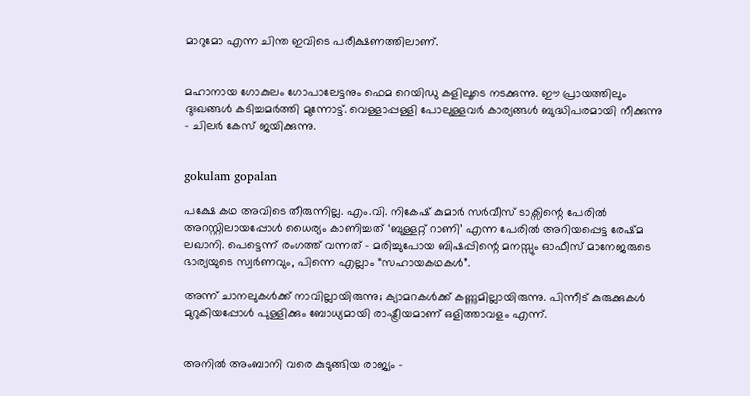മാറുമോ എന്ന ചിന്ത ഇവിടെ പരീക്ഷണത്തിലാണ്.


മഹാനായ ഗോകുലം ഗോപാലേട്ടനും ഫെമ റെയിഡു കളിലൂടെ നടക്കുന്നു. ഈ പ്രായത്തിലും ദുഃഖങ്ങൾ കടിച്ചമർത്തി മുന്നോട്ട്. വെള്ളാപ്പള്ളി പോലുള്ളവർ കാര്യങ്ങൾ ബുദ്ധിപരമായി നീക്കുന്നു - ചിലർ കേസ് ജയിക്കുന്നു.


gokulam gopalan

പക്ഷേ കഥ അവിടെ തീരുന്നില്ല. എം.വി. നികേഷ് കുമാർ സർവീസ് ടാക്സിന്റെ പേരിൽ അറസ്റ്റിലായപ്പോൾ ധൈര്യം കാണിച്ചത് ‘ബുള്ളറ്റ് റാണി’ എന്ന പേരിൽ അറിയപ്പെട്ട രേഷ്മ ലഖാനി. പെട്ടെന്ന് രംഗത്ത് വന്നത് - മരിച്ചുപോയ ബിഷപ്പിന്റെ മനസ്സും ഓഫീസ് മാനേജരുടെ ഭാര്യയുടെ സ്വർണവും, പിന്നെ എല്ലാം “സഹായകഥകൾ”.

അന്ന് ചാനലുകൾക്ക് നാവില്ലായിരുന്നു; ക്യാമറകൾക്ക് കണ്ണുമില്ലായിരുന്നു. പിന്നീട് കുരുക്കുകൾ മുറുകിയപ്പോൾ പുള്ളിക്കും ബോധ്യമായി രാഷ്ട്രീയമാണ് ഒളിത്താവളം എന്ന്.


അനിൽ അംബാനി വരെ കുടുങ്ങിയ രാജ്യം -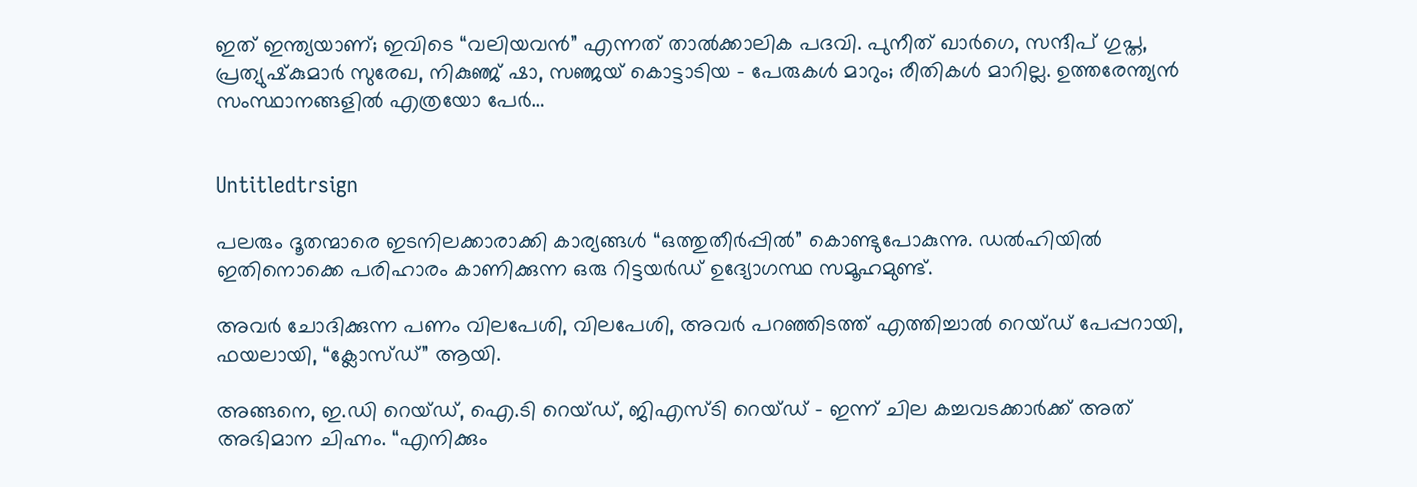ഇത് ഇന്ത്യയാണ്; ഇവിടെ “വലിയവൻ” എന്നത് താൽക്കാലിക പദവി. പുനീത് ഖാർഗെ, സന്ദീപ് ഗുപ്ത, പ്രത്യുഷ്‌കുമാർ സുരേഖ, നികുഞ്ജ് ഷാ, സഞ്ജയ് കൊട്ടാടിയ - പേരുകൾ മാറും; രീതികൾ മാറില്ല. ഉത്തരേന്ത്യൻ സംസ്ഥാനങ്ങളിൽ എത്രയോ പേർ…


Untitledtrsign

പലരും ദൂതന്മാരെ ഇടനിലക്കാരാക്കി കാര്യങ്ങൾ “ഒത്തുതീർപ്പിൽ” കൊണ്ടുപോകുന്നു. ഡൽഹിയിൽ ഇതിനൊക്കെ പരിഹാരം കാണിക്കുന്ന ഒരു റിട്ടയർഡ് ഉദ്യോഗസ്ഥ സമൂഹമുണ്ട്.

അവർ ചോദിക്കുന്ന പണം വിലപേശി, വിലപേശി, അവർ പറഞ്ഞിടത്ത് എത്തിച്ചാൽ റെയ്ഡ് പേപ്പറായി, ഫയലായി, “ക്ലോസ്‍ഡ്” ആയി.

അങ്ങനെ, ഇ.ഡി റെയ്ഡ്, ഐ.ടി റെയ്ഡ്, ജിഎസ്ടി റെയ്ഡ് - ഇന്ന് ചില കച്ചവടക്കാർക്ക് അത് അഭിമാന ചിഹ്നം. “എനിക്കും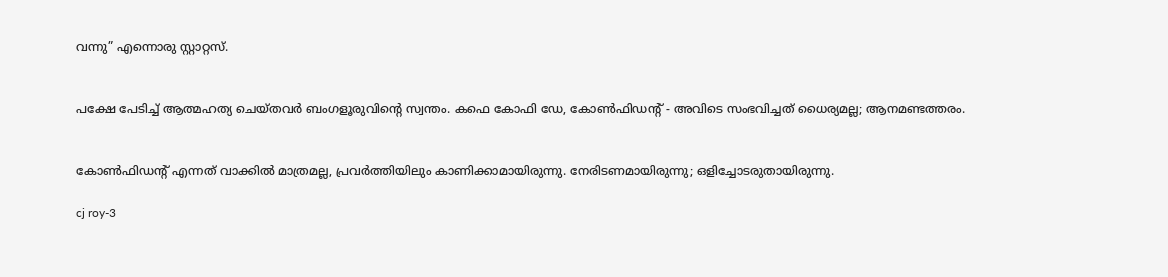വന്നു” എന്നൊരു സ്റ്റാറ്റസ്.


പക്ഷേ പേടിച്ച് ആത്മഹത്യ ചെയ്തവർ ബംഗളൂരുവിന്റെ സ്വന്തം. കഫെ കോഫി ഡേ, കോൺഫിഡന്റ് - അവിടെ സംഭവിച്ചത് ധൈര്യമല്ല; ആനമണ്ടത്തരം.


കോൺഫിഡന്റ് എന്നത് വാക്കിൽ മാത്രമല്ല, പ്രവർത്തിയിലും കാണിക്കാമായിരുന്നു. നേരിടണമായിരുന്നു; ഒളിച്ചോടരുതായിരുന്നു.

cj roy-3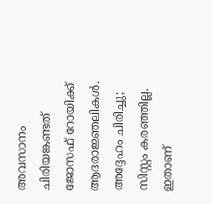അവസാനം ചിരിയങ്കണ്ടത് ജോസഫ് റോയിക്ക് ആദരാജ്ഞലികൾ. അദ്ദേഹം ചിരിച്ചു; സിസ്റ്റം കരഞ്ഞില്ല. ഇതാണ്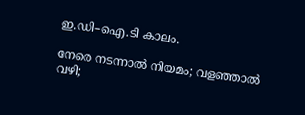ഇ.ഡി–ഐ.ടി കാലം.

നേരെ നടന്നാൽ നിയമം; വളഞ്ഞാൽ വഴി;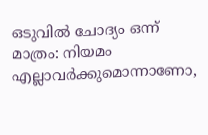ഒടുവിൽ ചോദ്യം ഒന്ന് മാത്രം: നിയമം എല്ലാവർക്കുമൊന്നാണോ,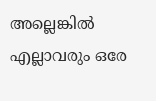അല്ലെങ്കിൽ എല്ലാവരും ഒരേ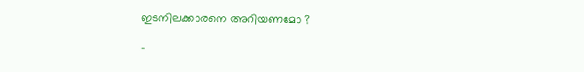ഇടനിലക്കാരനെ അറിയണമോ ?

-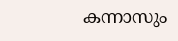കന്നാസും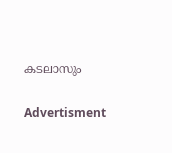കടലാസും

Advertisment